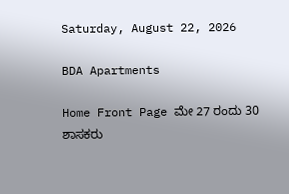Saturday, August 22, 2026

BDA Apartments

Home Front Page ಮೇ 27 ರಂದು 30 ಶಾಸಕರು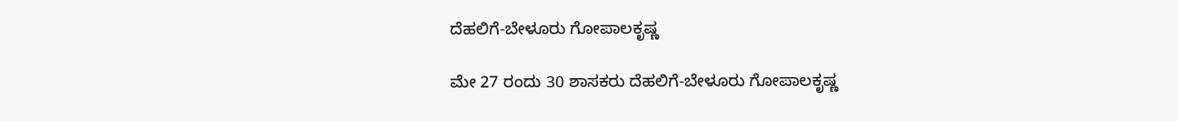ದೆಹಲಿಗೆ-ಬೇಳೂರು ಗೋಪಾಲಕೃಷ್ಣ

ಮೇ 27 ರಂದು 30 ಶಾಸಕರು ದೆಹಲಿಗೆ-ಬೇಳೂರು ಗೋಪಾಲಕೃಷ್ಣ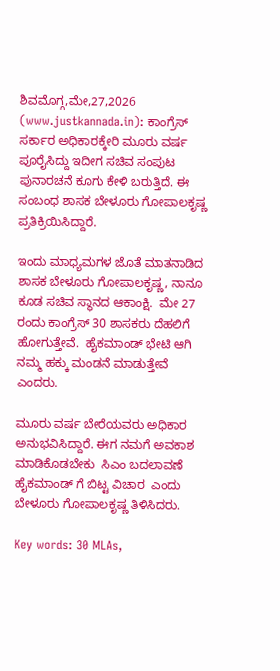ಶಿವಮೊಗ್ಗ,ಮೇ,27,2026 (www.justkannada.in): ಕಾಂಗ್ರೆಸ್ ಸರ್ಕಾರ ಅಧಿಕಾರಕ್ಕೇರಿ ಮೂರು ವರ್ಷ ಪೂರೈಸಿದ್ದು ಇದೀಗ ಸಚಿವ ಸಂಪುಟ ಪುನಾರಚನೆ ಕೂಗು ಕೇಳಿ ಬರುತ್ತಿದೆ. ಈ ಸಂಬಂಧ ಶಾಸಕ ಬೇಳೂರು ಗೋಪಾಲಕೃಷ್ಣ ಪ್ರತಿಕ್ರಿಯಿಸಿದ್ದಾರೆ.

ಇಂದು ಮಾಧ್ಯಮಗಳ ಜೊತೆ ಮಾತನಾಡಿದ ಶಾಸಕ ಬೇಳೂರು ಗೋಪಾಲಕೃಷ್ಣ, ನಾನೂ ಕೂಡ ಸಚಿವ ಸ್ಥಾನದ ಆಕಾಂಕ್ಷಿ.  ಮೇ 27 ರಂದು ಕಾಂಗ್ರೆಸ್ 30 ಶಾಸಕರು ದೆಹಲಿಗೆ ಹೋಗುತ್ತೇವೆ.  ಹೈಕಮಾಂಡ್ ಭೇಟಿ ಆಗಿ ನಮ್ಮ ಹಕ್ಕು ಮಂಡನೆ ಮಾಡುತ್ತೇವೆ ಎಂದರು.

ಮೂರು ವರ್ಷ ಬೇರೆಯವರು ಅಧಿಕಾರ ಅನುಭವಿಸಿದ್ದಾರೆ. ಈಗ ನಮಗೆ ಅವಕಾಶ ಮಾಡಿಕೊಡಬೇಕು  ಸಿಎಂ ಬದಲಾವಣೆ ಹೈಕಮಾಂಡ್ ಗೆ ಬಿಟ್ಟ ವಿಚಾರ  ಎಂದು ಬೇಳೂರು ಗೋಪಾಲಕೃಷ್ಣ ತಿಳಿಸಿದರು.

Key words: 30 MLAs,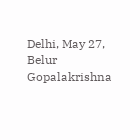Delhi, May 27, Belur Gopalakrishna